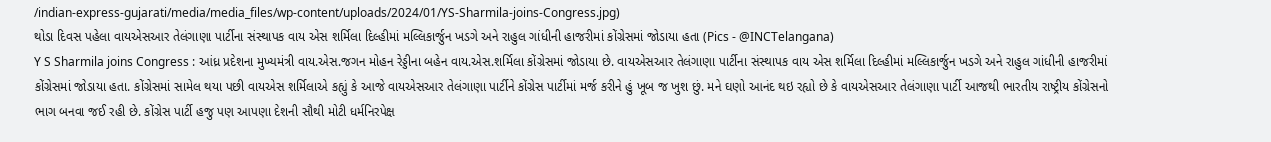/indian-express-gujarati/media/media_files/wp-content/uploads/2024/01/YS-Sharmila-joins-Congress.jpg)
થોડા દિવસ પહેલા વાયએસઆર તેલંગાણા પાર્ટીના સંસ્થાપક વાય એસ શર્મિલા દિલ્હીમાં મલ્લિકાર્જુન ખડગે અને રાહુલ ગાંધીની હાજરીમાં કોંગ્રેસમાં જોડાયા હતા (Pics - @INCTelangana)
Y S Sharmila joins Congress : આંધ્ર પ્રદેશના મુખ્યમંત્રી વાય.એસ.જગન મોહન રેડ્ડીના બહેન વાય.એસ.શર્મિલા કોંગ્રેસમાં જોડાયા છે. વાયએસઆર તેલંગાણા પાર્ટીના સંસ્થાપક વાય એસ શર્મિલા દિલ્હીમાં મલ્લિકાર્જુન ખડગે અને રાહુલ ગાંધીની હાજરીમાં કોંગ્રેસમાં જોડાયા હતા. કોંગ્રેસમાં સામેલ થયા પછી વાયએસ શર્મિલાએ કહ્યું કે આજે વાયએસઆર તેલંગાણા પાર્ટીને કોંગ્રેસ પાર્ટીમાં મર્જ કરીને હું ખૂબ જ ખુશ છું. મને ઘણો આનંદ થઇ રહ્યો છે કે વાયએસઆર તેલંગાણા પાર્ટી આજથી ભારતીય રાષ્ટ્રીય કોંગ્રેસનો ભાગ બનવા જઈ રહી છે. કોંગ્રેસ પાર્ટી હજુ પણ આપણા દેશની સૌથી મોટી ધર્મનિરપેક્ષ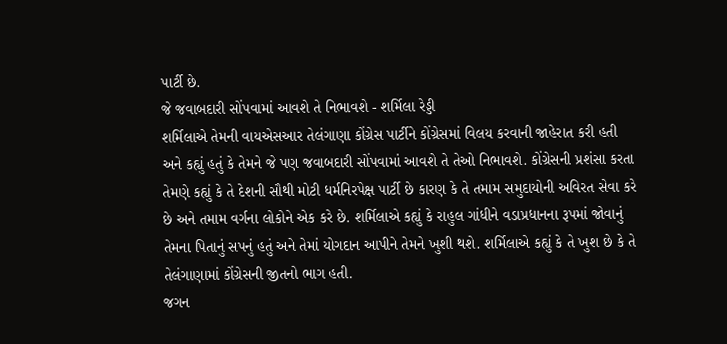પાર્ટી છે.
જે જવાબદારી સોંપવામાં આવશે તે નિભાવશે - શર્મિલા રેડ્ડી
શર્મિલાએ તેમની વાયએસઆર તેલંગાણા કોંગ્રેસ પાર્ટીને કોંગ્રેસમાં વિલય કરવાની જાહેરાત કરી હતી અને કહ્યું હતું કે તેમને જે પણ જવાબદારી સોંપવામાં આવશે તે તેઓ નિભાવશે. કોંગ્રેસની પ્રશંસા કરતા તેમણે કહ્યું કે તે દેશની સૌથી મોટી ધર્મનિરપેક્ષ પાર્ટી છે કારણ કે તે તમામ સમુદાયોની અવિરત સેવા કરે છે અને તમામ વર્ગના લોકોને એક કરે છે. શર્મિલાએ કહ્યું કે રાહુલ ગાંધીને વડાપ્રધાનના રૂપમાં જોવાનું તેમના પિતાનું સપનું હતું અને તેમાં યોગદાન આપીને તેમને ખુશી થશે. શર્મિલાએ કહ્યું કે તે ખુશ છે કે તે તેલંગાણામાં કોંગ્રેસની જીતનો ભાગ હતી.
જગન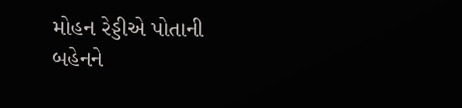મોહન રેડ્ડીએ પોતાની બહેનને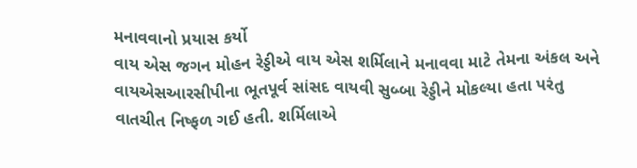મનાવવાનો પ્રયાસ કર્યો
વાય એસ જગન મોહન રેડ્ડીએ વાય એસ શર્મિલાને મનાવવા માટે તેમના અંકલ અને વાયએસઆરસીપીના ભૂતપૂર્વ સાંસદ વાયવી સુબ્બા રેડ્ડીને મોકલ્યા હતા પરંતુ વાતચીત નિષ્ફળ ગઈ હતી. શર્મિલાએ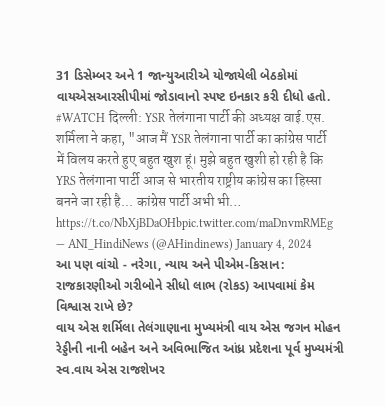31 ડિસેમ્બર અને 1 જાન્યુઆરીએ યોજાયેલી બેઠકોમાં વાયએસઆરસીપીમાં જોડાવાનો સ્પષ્ટ ઇનકાર કરી દીધો હતો.
#WATCH दिल्ली: YSR तेलंगाना पार्टी की अध्यक्ष वाई.एस. शर्मिला ने कहा, "आज मैं YSR तेलंगाना पार्टी का कांग्रेस पार्टी में विलय करते हुए बहुत खुश हूं। मुझे बहुत खुशी हो रही है कि YRS तेलंगाना पार्टी आज से भारतीय राष्ट्रीय कांग्रेस का हिस्सा बनने जा रही है... कांग्रेस पार्टी अभी भी… https://t.co/NbXjBDaOHbpic.twitter.com/maDnvmRMEg
— ANI_HindiNews (@AHindinews) January 4, 2024
આ પણ વાંચો - નરેગા, ન્યાય અને પીએમ-કિસાન: રાજકારણીઓ ગરીબોને સીધો લાભ (રોકડ) આપવામાં કેમ વિશ્વાસ રાખે છે?
વાય એસ શર્મિલા તેલંગાણાના મુખ્યમંત્રી વાય એસ જગન મોહન રેડ્ડીની નાની બહેન અને અવિભાજિત આંધ્ર પ્રદેશના પૂર્વ મુખ્યમંત્રી સ્વ.વાય એસ રાજશેખર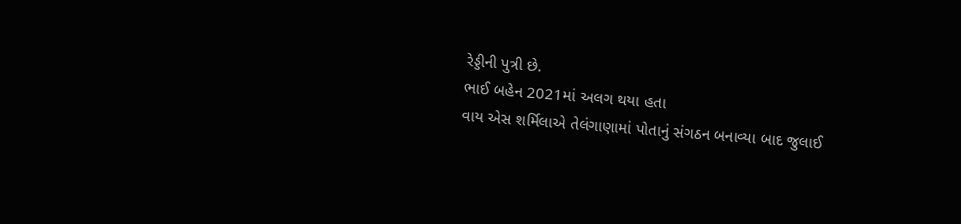રેડ્ડીની પુત્રી છે.
ભાઈ બહેન 2021માં અલગ થયા હતા
વાય એસ શર્મિલાએ તેલંગાણામાં પોતાનું સંગઠન બનાવ્યા બાદ જુલાઈ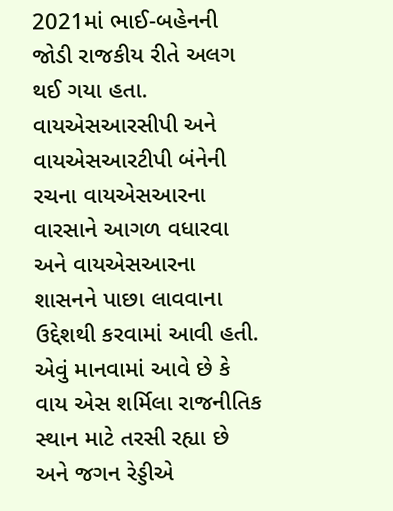2021માં ભાઈ-બહેનની જોડી રાજકીય રીતે અલગ થઈ ગયા હતા. વાયએસઆરસીપી અને વાયએસઆરટીપી બંનેની રચના વાયએસઆરના વારસાને આગળ વધારવા અને વાયએસઆરના શાસનને પાછા લાવવાના ઉદ્દેશથી કરવામાં આવી હતી. એવું માનવામાં આવે છે કે વાય એસ શર્મિલા રાજનીતિક સ્થાન માટે તરસી રહ્યા છે અને જગન રેડ્ડીએ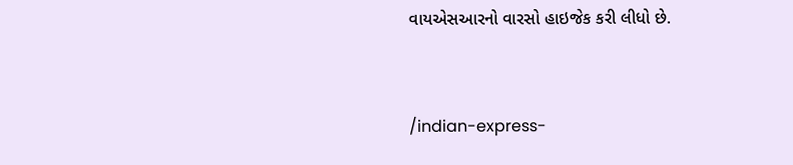વાયએસઆરનો વારસો હાઇજેક કરી લીધો છે.


/indian-express-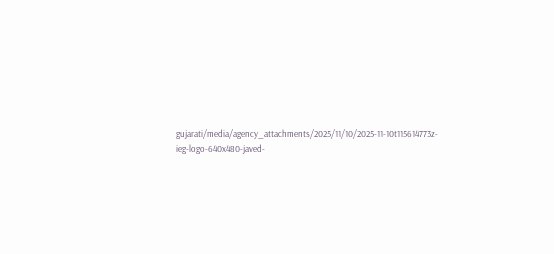gujarati/media/agency_attachments/2025/11/10/2025-11-10t115614773z-ieg-logo-640x480-javed-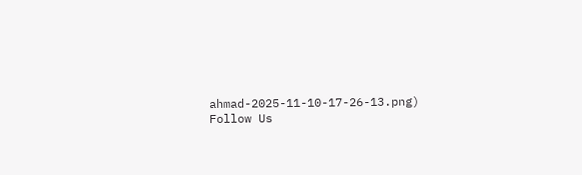ahmad-2025-11-10-17-26-13.png)
Follow Us